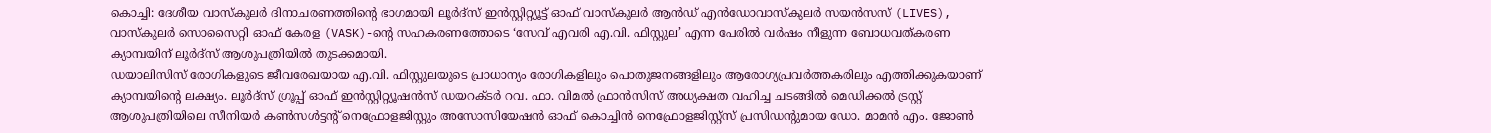കൊച്ചി: ദേശീയ വാസ്കുലർ ദിനാചരണത്തിന്റെ ഭാഗമായി ലൂർദ്സ് ഇൻസ്റ്റിറ്റ്യൂട്ട് ഓഫ് വാസ്കുലർ ആൻഡ് എൻഡോവാസ്കുലർ സയൻസസ് (LIVES), വാസ്കുലർ സൊസൈറ്റി ഓഫ് കേരള (VASK)-ന്റെ സഹകരണത്തോടെ ‘സേവ് എവരി എ.വി. ഫിസ്റ്റുല’ എന്ന പേരിൽ വർഷം നീളുന്ന ബോധവത്കരണ ക്യാമ്പയിന് ലൂർദ്സ് ആശുപത്രിയിൽ തുടക്കമായി.
ഡയാലിസിസ് രോഗികളുടെ ജീവരേഖയായ എ.വി. ഫിസ്റ്റുലയുടെ പ്രാധാന്യം രോഗികളിലും പൊതുജനങ്ങളിലും ആരോഗ്യപ്രവർത്തകരിലും എത്തിക്കുകയാണ് ക്യാമ്പയിന്റെ ലക്ഷ്യം. ലൂർദ്സ് ഗ്രൂപ്പ് ഓഫ് ഇൻസ്റ്റിറ്റ്യൂഷൻസ് ഡയറക്ടർ റവ. ഫാ. വിമൽ ഫ്രാൻസിസ് അധ്യക്ഷത വഹിച്ച ചടങ്ങിൽ മെഡിക്കൽ ട്രസ്റ്റ് ആശുപത്രിയിലെ സീനിയർ കൺസൾട്ടന്റ് നെഫ്രോളജിസ്റ്റും അസോസിയേഷൻ ഓഫ് കൊച്ചിൻ നെഫ്രോളജിസ്റ്റ്സ് പ്രസിഡന്റുമായ ഡോ. മാമൻ എം. ജോൺ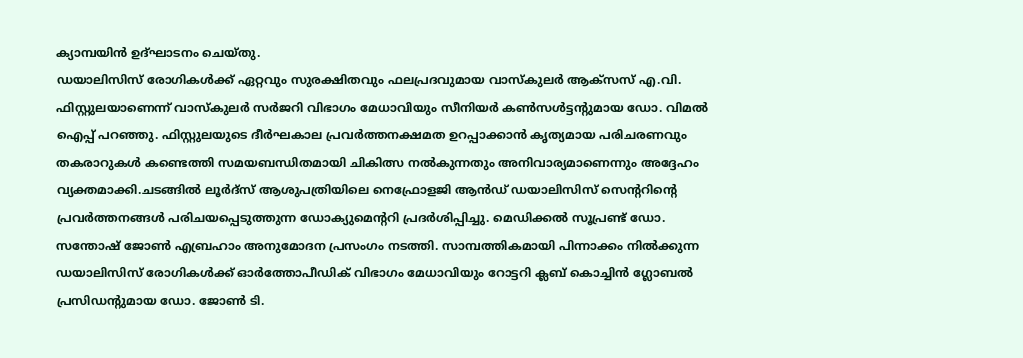ക്യാമ്പയിൻ ഉദ്ഘാടനം ചെയ്തു.
ഡയാലിസിസ് രോഗികൾക്ക് ഏറ്റവും സുരക്ഷിതവും ഫലപ്രദവുമായ വാസ്കുലർ ആക്സസ് എ.വി. ഫിസ്റ്റുലയാണെന്ന് വാസ്കുലർ സർജറി വിഭാഗം മേധാവിയും സീനിയർ കൺസൾട്ടന്റുമായ ഡോ. വിമൽ ഐപ്പ് പറഞ്ഞു. ഫിസ്റ്റുലയുടെ ദീർഘകാല പ്രവർത്തനക്ഷമത ഉറപ്പാക്കാൻ കൃത്യമായ പരിചരണവും തകരാറുകൾ കണ്ടെത്തി സമയബന്ധിതമായി ചികിത്സ നൽകുന്നതും അനിവാര്യമാണെന്നും അദ്ദേഹം വ്യക്തമാക്കി.ചടങ്ങിൽ ലൂർദ്സ് ആശുപത്രിയിലെ നെഫ്രോളജി ആൻഡ് ഡയാലിസിസ് സെന്ററിന്റെ പ്രവർത്തനങ്ങൾ പരിചയപ്പെടുത്തുന്ന ഡോക്യുമെന്ററി പ്രദർശിപ്പിച്ചു. മെഡിക്കൽ സൂപ്രണ്ട് ഡോ. സന്തോഷ് ജോൺ എബ്രഹാം അനുമോദന പ്രസംഗം നടത്തി. സാമ്പത്തികമായി പിന്നാക്കം നിൽക്കുന്ന ഡയാലിസിസ് രോഗികൾക്ക് ഓർത്തോപീഡിക് വിഭാഗം മേധാവിയും റോട്ടറി ക്ലബ് കൊച്ചിൻ ഗ്ലോബൽ പ്രസിഡന്റുമായ ഡോ. ജോൺ ടി.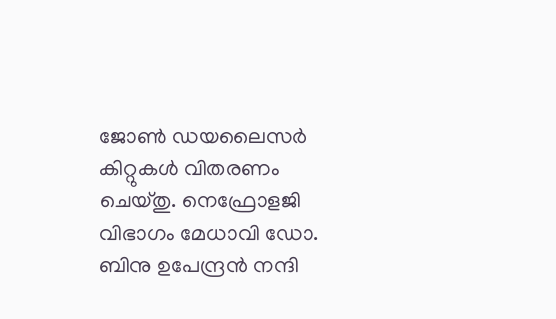ജോൺ ഡയലൈസർ കിറ്റുകൾ വിതരണം ചെയ്തു. നെഫ്രോളജി വിഭാഗം മേധാവി ഡോ. ബിനു ഉപേന്ദ്രൻ നന്ദി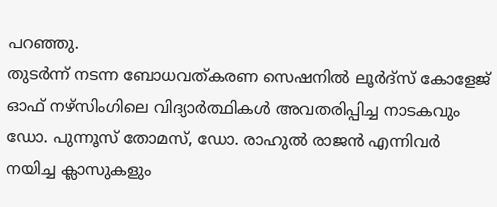പറഞ്ഞു.
തുടർന്ന് നടന്ന ബോധവത്കരണ സെഷനിൽ ലൂർദ്സ് കോളേജ് ഓഫ് നഴ്സിംഗിലെ വിദ്യാർത്ഥികൾ അവതരിപ്പിച്ച നാടകവും ഡോ. പുന്നൂസ് തോമസ്, ഡോ. രാഹുൽ രാജൻ എന്നിവർ നയിച്ച ക്ലാസുകളും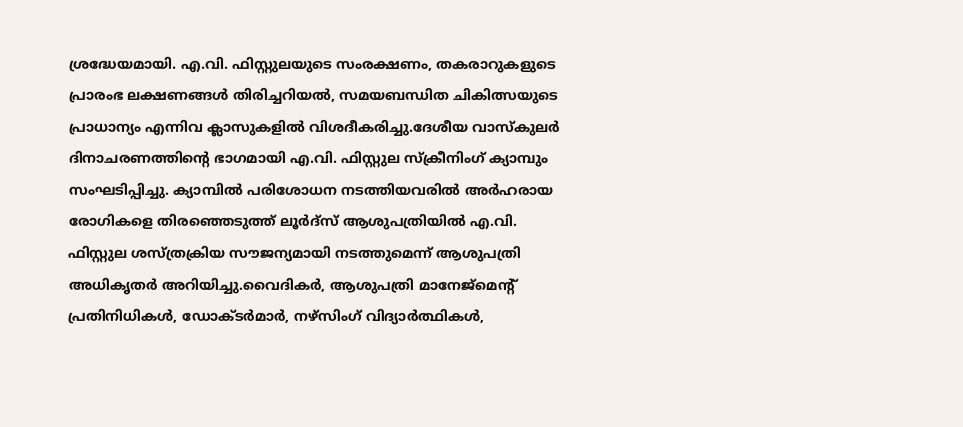ശ്രദ്ധേയമായി. എ.വി. ഫിസ്റ്റുലയുടെ സംരക്ഷണം, തകരാറുകളുടെ പ്രാരംഭ ലക്ഷണങ്ങൾ തിരിച്ചറിയൽ, സമയബന്ധിത ചികിത്സയുടെ പ്രാധാന്യം എന്നിവ ക്ലാസുകളിൽ വിശദീകരിച്ചു.ദേശീയ വാസ്കുലർ ദിനാചരണത്തിന്റെ ഭാഗമായി എ.വി. ഫിസ്റ്റുല സ്ക്രീനിംഗ് ക്യാമ്പും സംഘടിപ്പിച്ചു. ക്യാമ്പിൽ പരിശോധന നടത്തിയവരിൽ അർഹരായ രോഗികളെ തിരഞ്ഞെടുത്ത് ലൂർദ്സ് ആശുപത്രിയിൽ എ.വി. ഫിസ്റ്റുല ശസ്ത്രക്രിയ സൗജന്യമായി നടത്തുമെന്ന് ആശുപത്രി അധികൃതർ അറിയിച്ചു.വൈദികർ, ആശുപത്രി മാനേജ്മെന്റ് പ്രതിനിധികൾ, ഡോക്ടർമാർ, നഴ്സിംഗ് വിദ്യാർത്ഥികൾ,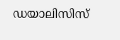ഡയാലിസിസ്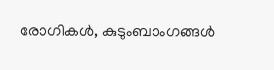രോഗികൾ, കുടുംബാംഗങ്ങൾ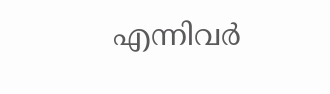എന്നിവർ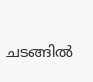ചടങ്ങിൽ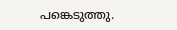പങ്കെടുത്തു.